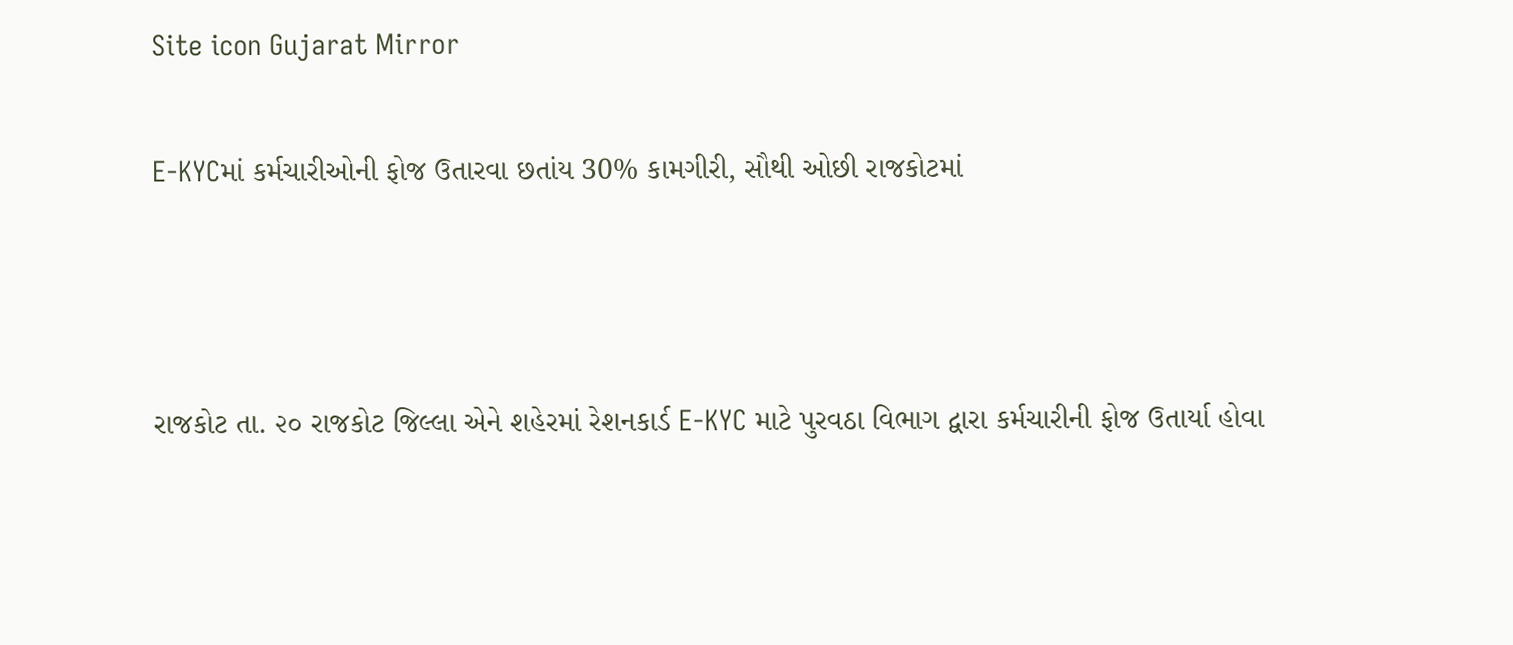Site icon Gujarat Mirror

E-KYCમાં કર્મચારીઓની ફોજ ઉતારવા છતાંય 30% કામગીરી, સૌથી ઓછી રાજકોટમાં



રાજકોટ તા. ૨૦ રાજકોટ જિલ્લા એને શહેરમાં રેશનકાર્ડ E-KYC માટે પુરવઠા વિભાગ દ્વારા કર્મચારીની ફોજ ઉતાર્યા હોવા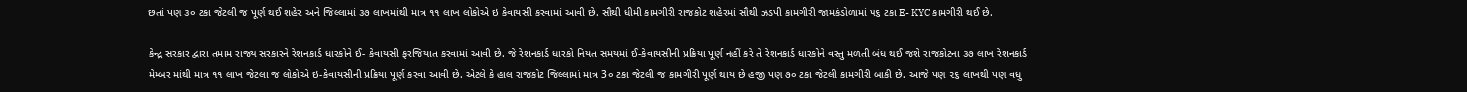છતાં પણ ૩૦ ટકા જેટલી જ પૂર્ણ થઈ શહેર અને જિલ્લામાં ૩૭ લાખમાંથી માત્ર ૧૧ લાખ લોકોએ ઇ કેવાયસી કરવામાં આવી છે. સૌથી ધીમી કામગીરી રાજકોટ શહેરમાં સૌથી ઝડપી કામગીરી જામકંડોળામાં ૫૬ ટકા E- KYC કામગીરી થઈ છે.

કેન્દ્ર સરકાર દ્વારા તમામ રાજ્ય સરકારને રેશનકાર્ડ ધારકોને ઈ- કેવાયસી ફરજિયાત કરવામાં આવી છે. જે રેશનકાર્ડ ધારકો નિયત સમયમાં ઈ-કેવાયસીની પ્રક્રિયા પૂર્ણ નહીં કરે તે રેશનકાર્ડ ધારકોને વસ્તુ મળતી બંધ થઈ જશે રાજકોટના ૩૭ લાખ રેશનકાર્ડ મેમ્બર માંથી માત્ર ૧૧ લાખ જેટલા જ લોકોએ ઇ-કેવાયસીની પ્રક્રિયા પૂર્ણ કરવા આવી છે. એટલે કે હાલ રાજકોટ જિલ્લામાં માત્ર 3૦ ટકા જેટલી જ કામગીરી પૂર્ણ થાય છે હજી પણ ૭૦ ટકા જેટલી કામગીરી બાકી છે. આજે પણ ૨૬ લાખથી પણ વધુ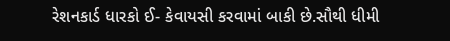રેશનકાર્ડ ધારકો ઈ- કેવાયસી કરવામાં બાકી છે.સૌથી ધીમી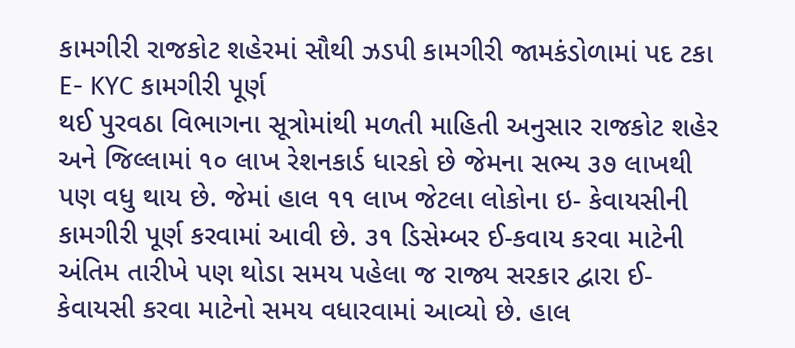કામગીરી રાજકોટ શહેરમાં સૌથી ઝડપી કામગીરી જામકંડોળામાં પદ ટકા E- KYC કામગીરી પૂર્ણ
થઈ પુરવઠા વિભાગના સૂત્રોમાંથી મળતી માહિતી અનુસાર રાજકોટ શહેર અને જિલ્લામાં ૧૦ લાખ રેશનકાર્ડ ધારકો છે જેમના સભ્ય ૩૭ લાખથી પણ વધુ થાય છે. જેમાં હાલ ૧૧ લાખ જેટલા લોકોના ઇ- કેવાયસીની કામગીરી પૂર્ણ કરવામાં આવી છે. ૩૧ ડિસેમ્બર ઈ-કવાય કરવા માટેની અંતિમ તારીખે પણ થોડા સમય પહેલા જ રાજ્ય સરકાર દ્વારા ઈ- કેવાયસી કરવા માટેનો સમય વધારવામાં આવ્યો છે. હાલ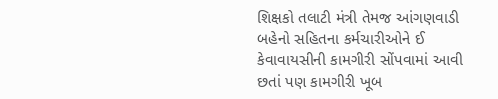શિક્ષકો તલાટી મંત્રી તેમજ આંગણવાડી બહેનો સહિતના કર્મચારીઓને ઈ કેવાવાયસીની કામગીરી સોંપવામાં આવી છતાં પણ કામગીરી ખૂબ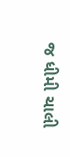જ ધીમી ચાલી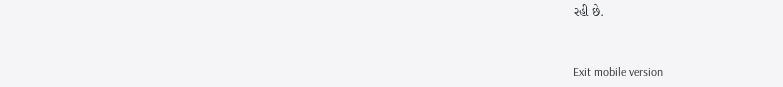રહી છે.



Exit mobile version